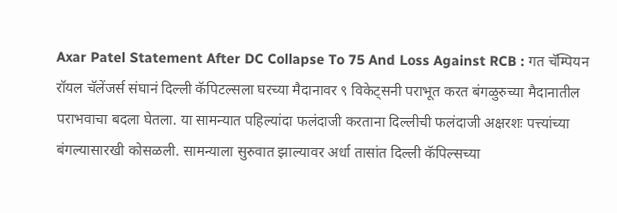Axar Patel Statement After DC Collapse To 75 And Loss Against RCB : गत चॅम्पियन रॉयल चॅलेंजर्स संघानं दिल्ली कॅपिटल्सला घरच्या मैदानावर ९ विकेट्सनी पराभूत करत बंगळुरुच्या मैदानातील पराभवाचा बदला घेतला. या सामन्यात पहिल्यांदा फलंदाजी करताना दिल्लीची फलंदाजी अक्षरशः पत्त्यांच्या बंगल्यासारखी कोसळली. सामन्याला सुरुवात झाल्यावर अर्धा तासांत दिल्ली कॅपिल्सच्या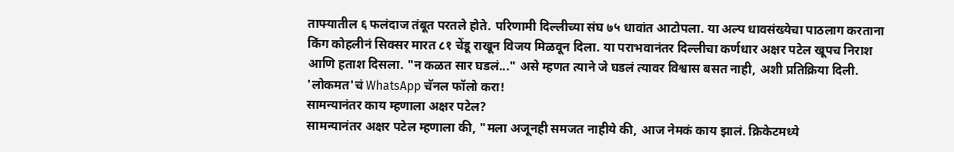ताफ्यातील ६ फलंदाज तंबूत परतले होते. परिणामी दिल्लीच्या संघ ७५ धावांत आटोपला. या अल्प धावसंख्येचा पाठलाग करताना किंग कोहलीनं सिक्सर मारत ८१ चेंडू राखून विजय मिळवून दिला. या पराभवानंतर दिल्लीचा कर्णधार अक्षर पटेल खूपच निराश आणि हताश दिसला. "न कळत सार घडलं..." असे म्हणत त्याने जे घडलं त्यावर विश्वास बसत नाही, अशी प्रतिक्रिया दिली.
'लोकमत'चं WhatsApp चॅनल फॉलो करा!
सामन्यानंतर काय म्हणाला अक्षर पटेल?
सामन्यानंतर अक्षर पटेल म्हणाला की, "मला अजूनही समजत नाहीये की, आज नेमकं काय झालं. क्रिकेटमध्ये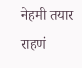नेहमी तयार राहणं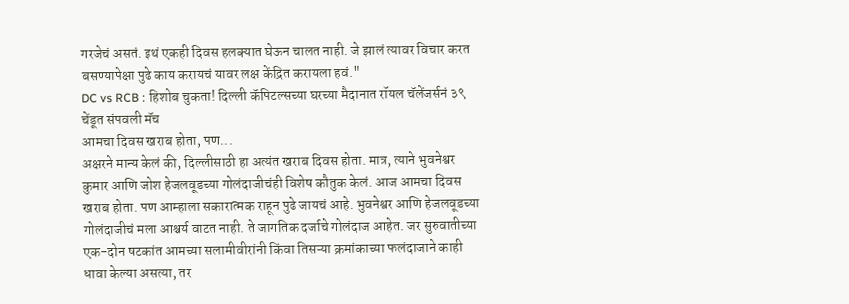गरजेचं असतं. इथं एकही दिवस हलक्यात घेऊन चालत नाही. जे झालं त्यावर विचार करत बसण्यापेक्षा पुढे काय करायचं यावर लक्ष केंद्रित करायला हवं."
DC vs RCB : हिशोब चुकता! दिल्ली कॅपिटल्सच्या घरच्या मैदानात रॉयल चॅलेंजर्सनं ३९ चेंडूत संपवली मॅच
आमचा दिवस खराब होता, पण...
अक्षरने मान्य केलं की, दिल्लीसाठी हा अत्यंत खराब दिवस होता. मात्र, त्याने भुवनेश्वर कुमार आणि जोश हेजलवूडच्या गोलंदाजीचंही विशेष कौतुक केलं. आज आमचा दिवस खराब होता. पण आम्हाला सकारात्मक राहून पुढे जायचं आहे. भुवनेश्वर आणि हेजलवूडच्या गोलंदाजीचं मला आश्चर्य वाटत नाही. ते जागतिक दर्जाचे गोलंदाज आहेत. जर सुरुवातीच्या एक-दोन षटकांत आमच्या सलामीवीरांनी किंवा तिसऱ्या क्रमांकाच्या फलंदाजाने काही धावा केल्या असत्या, तर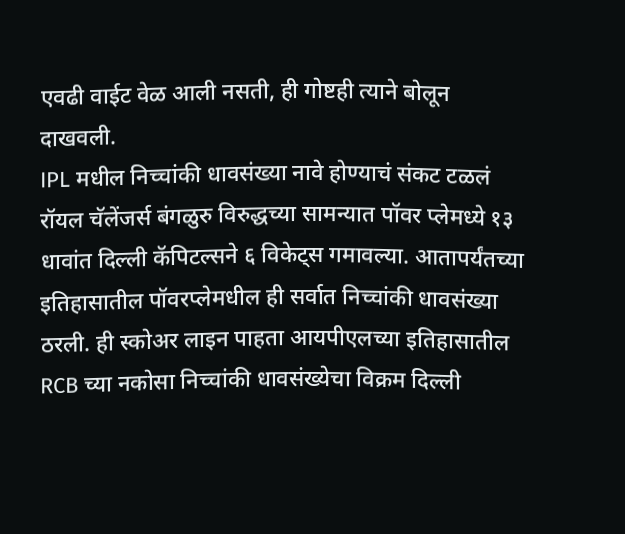एवढी वाईट वेळ आली नसती, ही गोष्टही त्याने बोलून दाखवली.
IPL मधील निच्चांकी धावसंख्या नावे होण्याचं संकट टळलं
रॉयल चॅलेंजर्स बंगळुरु विरुद्धच्या सामन्यात पॉवर प्लेमध्ये १३ धावांत दिल्ली कॅपिटल्सने ६ विकेट्स गमावल्या. आतापर्यंतच्या इतिहासातील पॉवरप्लेमधील ही सर्वात निच्चांकी धावसंख्या ठरली. ही स्कोअर लाइन पाहता आयपीएलच्या इतिहासातील RCB च्या नकोसा निच्चांकी धावसंख्येचा विक्रम दिल्ली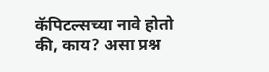कॅपिटल्सच्या नावे होतो की, काय? असा प्रश्न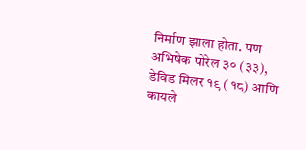निर्माण झाला होता. पण अभिषेक पोरेल ३० (३३), डेविड मिलर १९ (१८) आणि कायले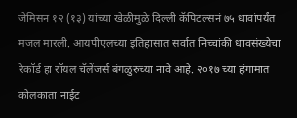जेमिसन १२ (१३) यांच्या खेळीमुळे दिल्ली कॅपिटल्सनं ७५ धावांपर्यंत मजल मारली. आयपीएलच्या इतिहासात सर्वात निच्चांकी धावसंख्येचा रेकॉर्ड हा रॉयल चॅलेंजर्स बंगळुरुच्या नावे आहे. २०१७ च्या हंगामात कोलकाता नाईट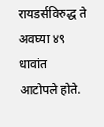रायडर्सविरुद्ध ते अवघ्या ४९ धावांत आटोपले होते.